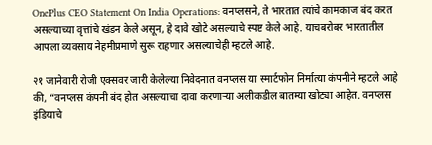OnePlus CEO Statement On India Operations: वनप्लसने, ते भारतात त्यांचे कामकाज बंद करत असल्याच्या वृत्तांचे खंडन केले असून, हे दावे खोटे असल्याचे स्पष्ट केले आहे. याचबरोबर भारतातील आपला व्यवसाय नेहमीप्रमाणे सुरू राहणार असल्याचेही म्हटले आहे.

२१ जानेवारी रोजी एक्सवर जारी केलेल्या निवेदनात वनप्लस या स्मार्टफोन निर्मात्या कंपनीने म्हटले आहे की, “वनप्लस कंपनी बंद होत असल्याचा दावा करणाऱ्या अलीकडील बातम्या खोट्या आहेत. वनप्लस इंडियाचे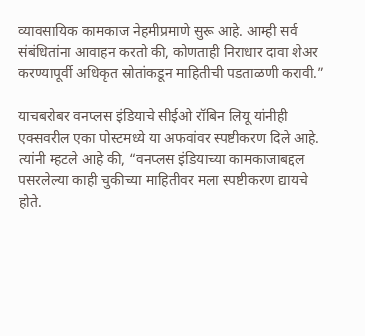व्यावसायिक कामकाज नेहमीप्रमाणे सुरू आहे. आम्ही सर्व संबंधितांना आवाहन करतो की, कोणताही निराधार दावा शेअर करण्यापूर्वी अधिकृत स्रोतांकडून माहितीची पडताळणी करावी.”

याचबरोबर वनप्लस इंडियाचे सीईओ रॉबिन लियू यांनीही एक्सवरील एका पोस्टमध्ये या अफवांवर स्पष्टीकरण दिले आहे. त्यांनी म्हटले आहे की, “वनप्लस इंडियाच्या कामकाजाबद्दल पसरलेल्या काही चुकीच्या माहितीवर मला स्पष्टीकरण द्यायचे होते.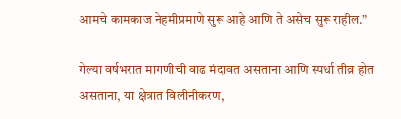आमचे कामकाज नेहमीप्रमाणे सुरू आहे आणि ते असेच सुरू राहील.”

गेल्या वर्षभरात मागणीची वाढ मंदावत असताना आणि स्पर्धा तीव्र होत असताना, या क्षेत्रात विलीनीकरण,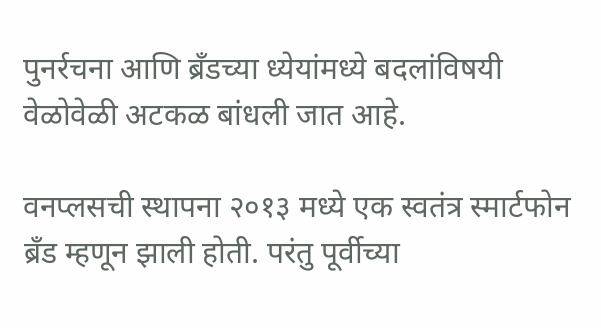पुनर्रचना आणि ब्रँडच्या ध्येयांमध्ये बदलांविषयी वेळोवेळी अटकळ बांधली जात आहे.

वनप्लसची स्थापना २०१३ मध्ये एक स्वतंत्र स्मार्टफोन ब्रँड म्हणून झाली होती. परंतु पूर्वीच्या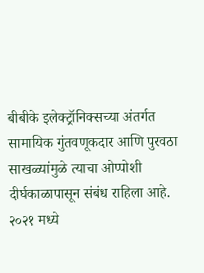बीबीके इलेक्ट्रॉनिक्सच्या अंतर्गत सामायिक गुंतवणूकदार आणि पुरवठा साखळ्यांमुळे त्याचा ओप्पोशी दीर्घकाळापासून संबंध राहिला आहे. २०२१ मध्ये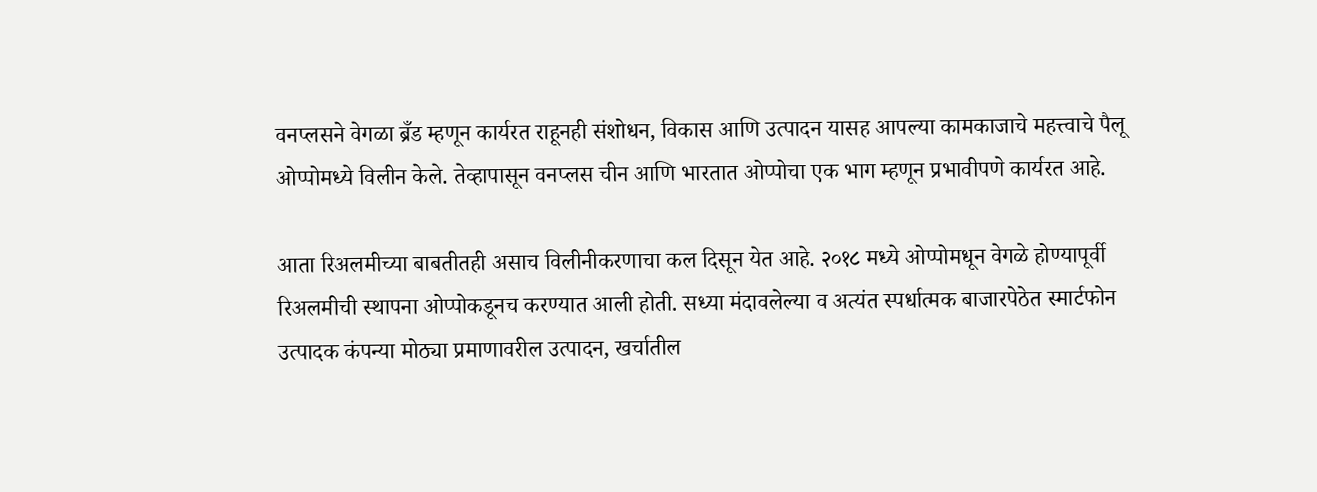वनप्लसने वेगळा ब्रँड म्हणून कार्यरत राहूनही संशोधन, विकास आणि उत्पादन यासह आपल्या कामकाजाचे महत्त्वाचे पैलू ओप्पोमध्ये विलीन केले. तेव्हापासून वनप्लस चीन आणि भारतात ओप्पोचा एक भाग म्हणून प्रभावीपणे कार्यरत आहे.

आता रिअलमीच्या बाबतीतही असाच विलीनीकरणाचा कल दिसून येत आहे. २०१८ मध्ये ओप्पोमधून वेगळे होण्यापूर्वी रिअलमीची स्थापना ओप्पोकडूनच करण्यात आली होती. सध्या मंदावलेल्या व अत्यंत स्पर्धात्मक बाजारपेठेत स्मार्टफोन उत्पादक कंपन्या मोठ्या प्रमाणावरील उत्पादन, खर्चातील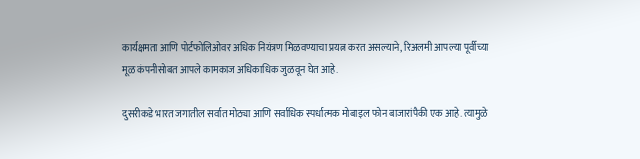कार्यक्षमता आणि पोर्टफोलिओवर अधिक नियंत्रण मिळवण्याचा प्रयत्न करत असल्याने, रिअलमी आपल्या पूर्वीच्या मूळ कंपनीसोबत आपले कामकाज अधिकाधिक जुळवून घेत आहे.

दुसरीकडे भारत जगातील सर्वात मोठ्या आणि सर्वाधिक स्पर्धात्मक मोबाइल फोन बाजारांपैकी एक आहे. त्यामुळे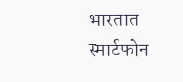भारतात स्मार्टफोन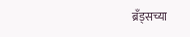ब्रँड्सच्या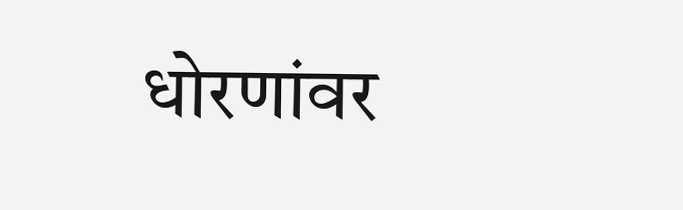धोरणांवर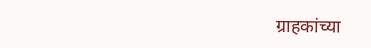ग्राहकांच्या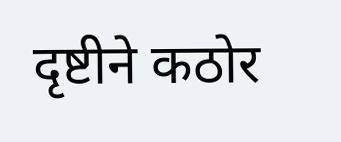दृष्टीने कठोर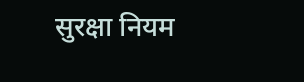सुरक्षा नियम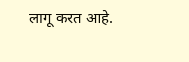लागू करत आहे.